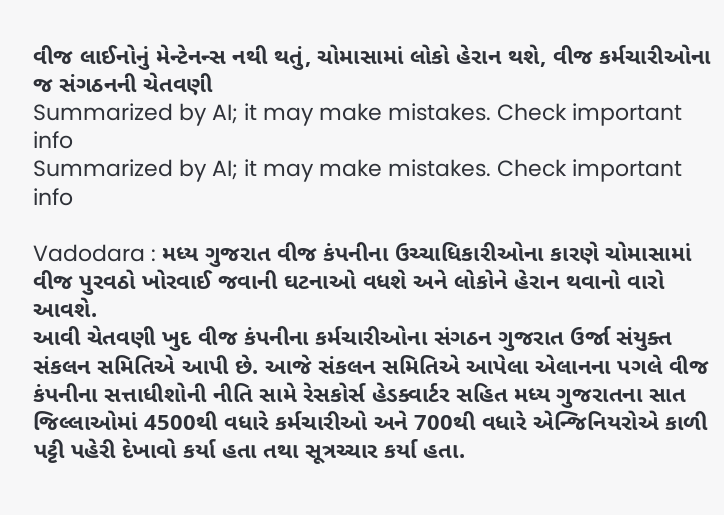વીજ લાઈનોનું મેન્ટેનન્સ નથી થતું, ચોમાસામાં લોકો હેરાન થશે, વીજ કર્મચારીઓના જ સંગઠનની ચેતવણી
Summarized by AI; it may make mistakes. Check important info
Summarized by AI; it may make mistakes. Check important info

Vadodara : મધ્ય ગુજરાત વીજ કંપનીના ઉચ્ચાધિકારીઓના કારણે ચોમાસામાં વીજ પુરવઠો ખોરવાઈ જવાની ઘટનાઓ વધશે અને લોકોને હેરાન થવાનો વારો આવશે.
આવી ચેતવણી ખુદ વીજ કંપનીના કર્મચારીઓના સંગઠન ગુજરાત ઉર્જા સંયુક્ત સંકલન સમિતિએ આપી છે. આજે સંકલન સમિતિએ આપેલા એલાનના પગલે વીજ કંપનીના સત્તાધીશોની નીતિ સામે રેસકોર્સ હેડક્વાર્ટર સહિત મધ્ય ગુજરાતના સાત જિલ્લાઓમાં 4500થી વધારે કર્મચારીઓ અને 700થી વધારે એન્જિનિયરોએ કાળી પટ્ટી પહેરી દેખાવો કર્યા હતા તથા સૂત્રચ્ચાર કર્યા હતા.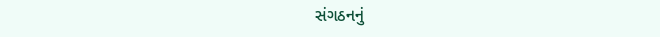સંગઠનનું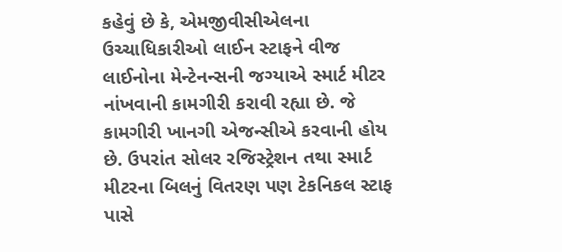કહેવું છે કે, એમજીવીસીએલના ઉચ્ચાધિકારીઓ લાઈન સ્ટાફને વીજ લાઈનોના મેન્ટેનન્સની જગ્યાએ સ્માર્ટ મીટર નાંખવાની કામગીરી કરાવી રહ્યા છે. જે કામગીરી ખાનગી એજન્સીએ કરવાની હોય છે. ઉપરાંત સોલર રજિસ્ટ્રેશન તથા સ્માર્ટ મીટરના બિલનું વિતરણ પણ ટેકનિકલ સ્ટાફ પાસે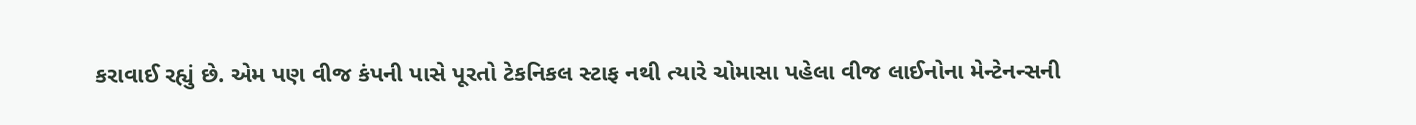કરાવાઈ રહ્યું છે. એમ પણ વીજ કંપની પાસે પૂરતો ટેકનિકલ સ્ટાફ નથી ત્યારે ચોમાસા પહેલા વીજ લાઈનોના મેન્ટેનન્સની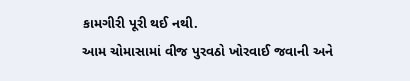કામગીરી પૂરી થઈ નથી.
આમ ચોમાસામાં વીજ પુરવઠો ખોરવાઈ જવાની અને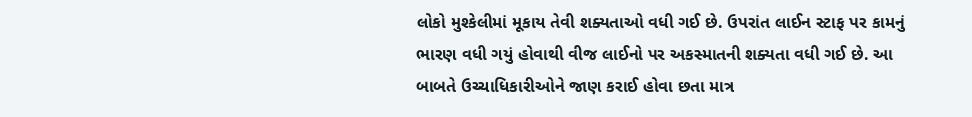લોકો મુશ્કેલીમાં મૂકાય તેવી શક્યતાઓ વધી ગઈ છે. ઉપરાંત લાઈન સ્ટાફ પર કામનું ભારણ વધી ગયું હોવાથી વીજ લાઈનો પર અકસ્માતની શક્યતા વધી ગઈ છે. આ બાબતે ઉચ્ચાધિકારીઓને જાણ કરાઈ હોવા છતા માત્ર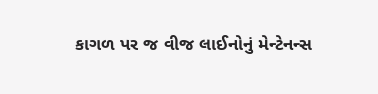કાગળ પર જ વીજ લાઈનોનું મેન્ટેનન્સ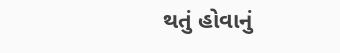થતું હોવાનું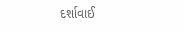દર્શાવાઈ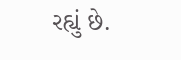રહ્યું છે.